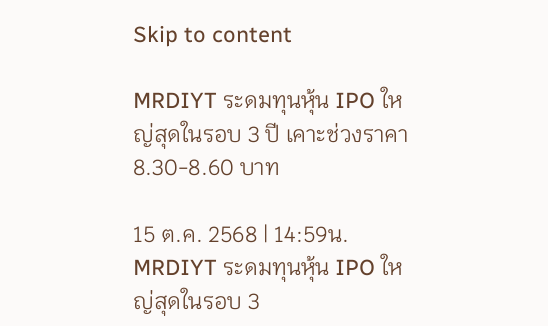Skip to content

MRDIYT ระดมทุนหุ้น IPO ใหญ่สุดในรอบ 3 ปี เคาะช่วงราคา 8.30-8.60 บาท

15 ต.ค. 2568 | 14:59น.
MRDIYT ระดมทุนหุ้น IPO ใหญ่สุดในรอบ 3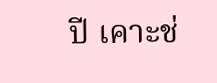ปี เคาะช่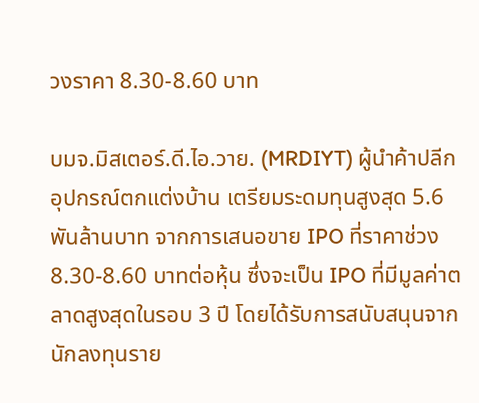วงราคา 8.30-8.60 บาท

บมจ.มิสเตอร์.ดี.ไอ.วาย. (MRDIYT) ผู้นำค้าปลีกอุปกรณ์ตกแต่งบ้าน เตรียมระดมทุนสูงสุด 5.6 พันล้านบาท จากการเสนอขาย IPO ที่ราคาช่วง 8.30-8.60 บาทต่อหุ้น ซึ่งจะเป็น IPO ที่มีมูลค่าตลาดสูงสุดในรอบ 3 ปี โดยได้รับการสนับสนุนจากนักลงทุนราย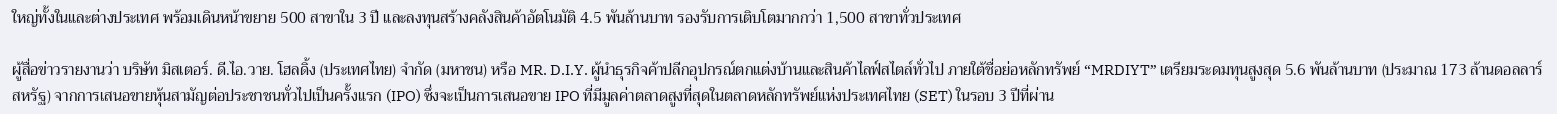ใหญ่ทั้งในและต่างประเทศ พร้อมเดินหน้าขยาย 500 สาขาใน 3 ปี และลงทุนสร้างคลังสินค้าอัตโนมัติ 4.5 พันล้านบาท รองรับการเติบโตมากกว่า 1,500 สาขาทั่วประเทศ

ผู้สื่อข่าวรายงานว่า บริษัท มิสเตอร์. ดี.ไอ.วาย. โฮลดิ้ง (ประเทศไทย) จำกัด (มหาชน) หรือ MR. D.I.Y. ผู้นำธุรกิจค้าปลีกอุปกรณ์ตกแต่งบ้านและสินค้าไลฟ์สไตล์ทั่วไป ภายใต้ชื่อย่อหลักทรัพย์ “MRDIYT” เตรียมระดมทุนสูงสุด 5.6 พันล้านบาท (ประมาณ 173 ล้านดอลลาร์สหรัฐ) จากการเสนอขายหุ้นสามัญต่อประชาชนทั่วไปเป็นครั้งแรก (IPO) ซึ่งจะเป็นการเสนอขาย IPO ที่มีมูลค่าตลาดสูงที่สุดในตลาดหลักทรัพย์แห่งประเทศไทย (SET) ในรอบ 3 ปีที่ผ่าน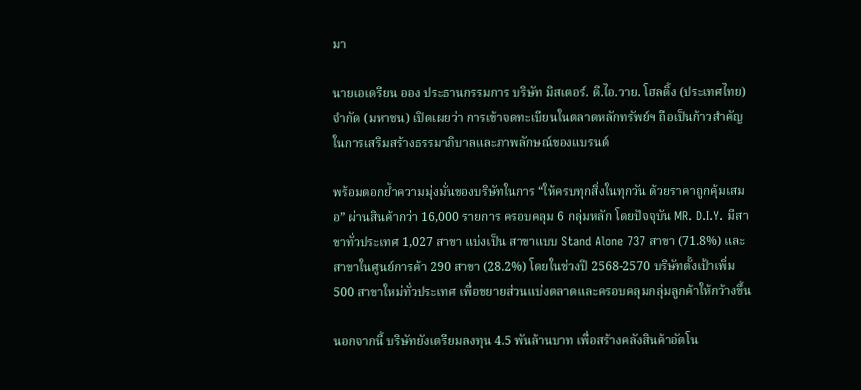มา

นายเอเดรียน ออง ประธานกรรมการ บริษัท มิสเตอร์. ดี.ไอ.วาย. โฮลดิ้ง (ประเทศไทย) จำกัด (มหาชน) เปิดเผยว่า การเข้าจดทะเบียนในตลาดหลักทรัพย์ฯ ถือเป็นก้าวสำคัญในการเสริมสร้างธรรมาภิบาลและภาพลักษณ์ของแบรนด์

พร้อมตอกย้ำความมุ่งมั่นของบริษัทในการ “ให้ครบทุกสิ่งในทุกวัน ด้วยราคาถูกคุ้มเสมอ” ผ่านสินค้ากว่า 16,000 รายการ ครอบคลุม 6 กลุ่มหลัก โดยปัจจุบัน MR. D.I.Y. มีสาขาทั่วประเทศ 1,027 สาขา แบ่งเป็น สาขาแบบ Stand Alone 737 สาขา (71.8%) และสาขาในศูนย์การค้า 290 สาขา (28.2%) โดยในช่วงปี 2568-2570 บริษัทตั้งเป้าเพิ่ม 500 สาขาใหม่ทั่วประเทศ เพื่อขยายส่วนแบ่งตลาดและครอบคลุมกลุ่มลูกค้าให้กว้างขึ้น

นอกจากนี้ บริษัทยังเตรียมลงทุน 4.5 พันล้านบาท เพื่อสร้างคลังสินค้าอัตโน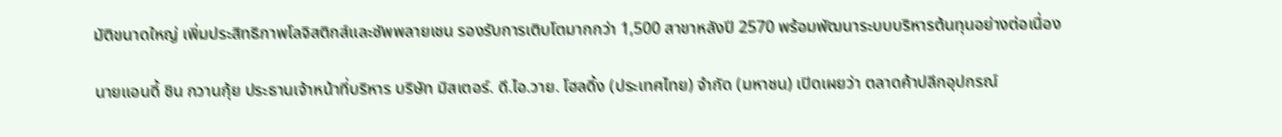มัติขนาดใหญ่ เพิ่มประสิทธิภาพโลจิสติกส์และซัพพลายเชน รองรับการเติบโตมากกว่า 1,500 สาขาหลังปี 2570 พร้อมพัฒนาระบบบริหารต้นทุนอย่างต่อเนื่อง

นายแอนดี้ ชิน กวานกุ้ย ประธานเจ้าหน้าที่บริหาร บริษัท มิสเตอร์. ดี.ไอ.วาย. โฮลดิ้ง (ประเทศไทย) จำกัด (มหาชน) เปิดเผยว่า ตลาดค้าปลีกอุปกรณ์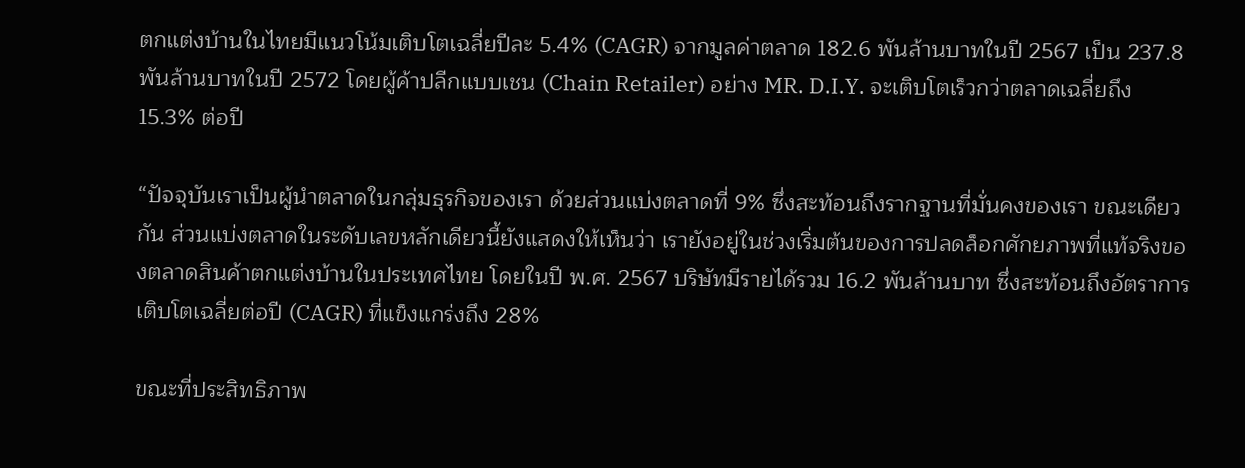ตกแต่งบ้านในไทยมีแนวโน้มเติบโตเฉลี่ยปีละ 5.4% (CAGR) จากมูลค่าตลาด 182.6 พันล้านบาทในปี 2567 เป็น 237.8 พันล้านบาทในปี 2572 โดยผู้ค้าปลีกแบบเชน (Chain Retailer) อย่าง MR. D.I.Y. จะเติบโตเร็วกว่าตลาดเฉลี่ยถึง 15.3% ต่อปี

“ปัจจุบันเราเป็นผู้นำตลาดในกลุ่มธุรกิจของเรา ด้วยส่วนแบ่งตลาดที่ 9% ซึ่งสะท้อนถึงรากฐานที่มั่นคงของเรา ขณะเดียวกัน ส่วนแบ่งตลาดในระดับเลขหลักเดียวนี้ยังแสดงให้เห็นว่า เรายังอยู่ในช่วงเริ่มต้นของการปลดล็อกศักยภาพที่แท้จริงของตลาดสินค้าตกแต่งบ้านในประเทศไทย โดยในปี พ.ศ. 2567 บริษัทมีรายได้รวม 16.2 พันล้านบาท ซึ่งสะท้อนถึงอัตราการเติบโตเฉลี่ยต่อปี (CAGR) ที่แข็งแกร่งถึง 28%

ขณะที่ประสิทธิภาพ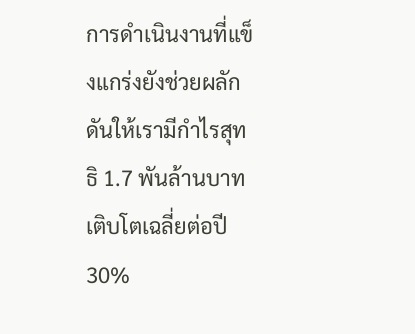การดำเนินงานที่แข็งแกร่งยังช่วยผลักดันให้เรามีกำไรสุทธิ 1.7 พันล้านบาท เติบโตเฉลี่ยต่อปี 30%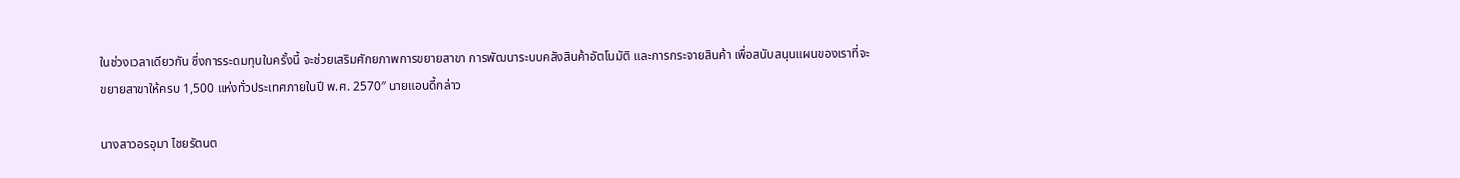ในช่วงเวลาเดียวกัน ซึ่งการระดมทุนในครั้งนี้ จะช่วยเสริมศักยภาพการขยายสาขา การพัฒนาระบบคลังสินค้าอัตโนมัติ และการกระจายสินค้า เพื่อสนับสนุนแผนของเราที่จะขยายสาขาให้ครบ 1,500 แห่งทั่วประเทศภายในปี พ.ศ. 2570″ นายแอนดี้กล่าว

นางสาวอรอุมา ไชยรัตนต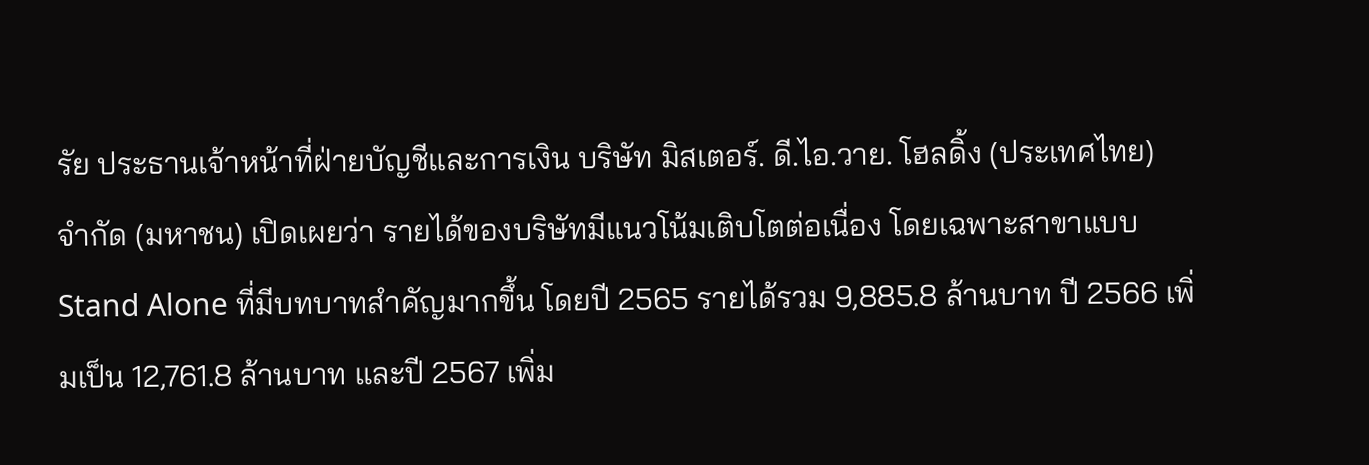รัย ประธานเจ้าหน้าที่ฝ่ายบัญชีและการเงิน บริษัท มิสเตอร์. ดี.ไอ.วาย. โฮลดิ้ง (ประเทศไทย) จำกัด (มหาชน) เปิดเผยว่า รายได้ของบริษัทมีแนวโน้มเติบโตต่อเนื่อง โดยเฉพาะสาขาแบบ Stand Alone ที่มีบทบาทสำคัญมากขึ้น โดยปี 2565 รายได้รวม 9,885.8 ล้านบาท ปี 2566 เพิ่มเป็น 12,761.8 ล้านบาท และปี 2567 เพิ่ม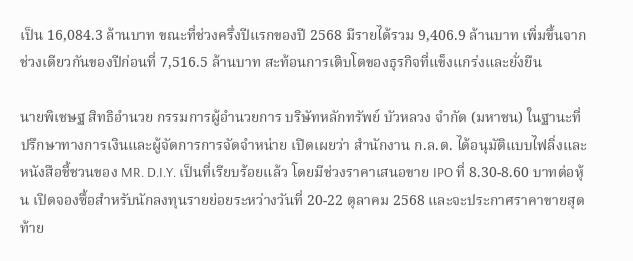เป็น 16,084.3 ล้านบาท ขณะที่ช่วงครึ่งปีแรกของปี 2568 มีรายได้รวม 9,406.9 ล้านบาท เพิ่มขึ้นจากช่วงเดียวกันของปีก่อนที่ 7,516.5 ล้านบาท สะท้อนการเติบโตของธุรกิจที่แข็งแกร่งและยั่งยืน

นายพิเชษฐ สิทธิอำนวย กรรมการผู้อำนวยการ บริษัทหลักทรัพย์ บัวหลวง จำกัด (มหาชน) ในฐานะที่ปรึกษาทางการเงินและผู้จัดการการจัดจำหน่าย เปิดเผยว่า สำนักงาน ก.ล.ต. ได้อนุมัติแบบไฟลิ่งและหนังสือชี้ชวนของ MR. D.I.Y. เป็นที่เรียบร้อยแล้ว โดยมีช่วงราคาเสนอขาย IPO ที่ 8.30-8.60 บาทต่อหุ้น เปิดจองซื้อสำหรับนักลงทุนรายย่อยระหว่างวันที่ 20-22 ตุลาคม 2568 และจะประกาศราคาขายสุดท้าย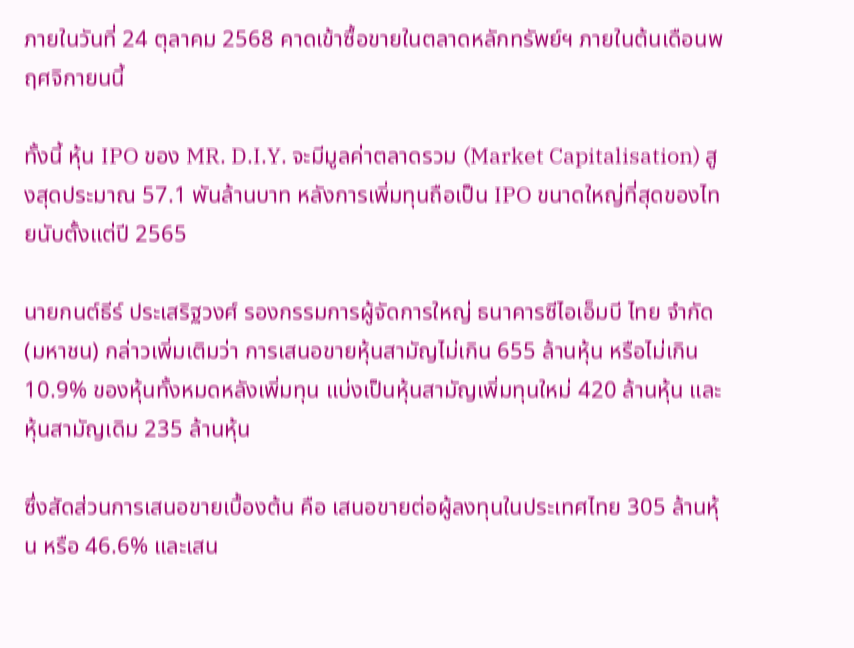ภายในวันที่ 24 ตุลาคม 2568 คาดเข้าซื้อขายในตลาดหลักทรัพย์ฯ ภายในต้นเดือนพฤศจิกายนนี้

ทั้งนี้ หุ้น IPO ของ MR. D.I.Y. จะมีมูลค่าตลาดรวม (Market Capitalisation) สูงสุดประมาณ 57.1 พันล้านบาท หลังการเพิ่มทุนถือเป็น IPO ขนาดใหญ่ที่สุดของไทยนับตั้งแต่ปี 2565

นายกนต์ธีร์ ประเสริฐวงศ์ รองกรรมการผู้จัดการใหญ่ ธนาคารซีไอเอ็มบี ไทย จำกัด (มหาชน) กล่าวเพิ่มเติมว่า การเสนอขายหุ้นสามัญไม่เกิน 655 ล้านหุ้น หรือไม่เกิน 10.9% ของหุ้นทั้งหมดหลังเพิ่มทุน แบ่งเป็นหุ้นสามัญเพิ่มทุนใหม่ 420 ล้านหุ้น และหุ้นสามัญเดิม 235 ล้านหุ้น

ซึ่งสัดส่วนการเสนอขายเบื้องต้น คือ เสนอขายต่อผู้ลงทุนในประเทศไทย 305 ล้านหุ้น หรือ 46.6% และเสน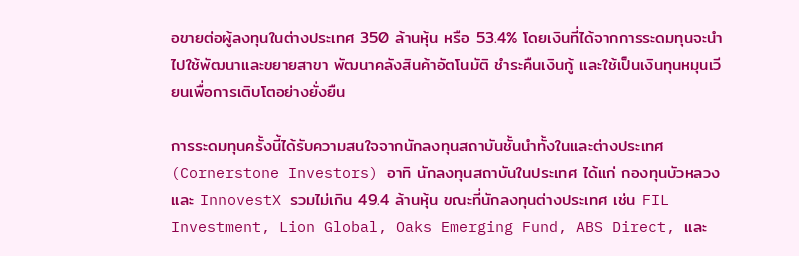อขายต่อผู้ลงทุนในต่างประเทศ 350 ล้านหุ้น หรือ 53.4% โดยเงินที่ได้จากการระดมทุนจะนำไปใช้พัฒนาและขยายสาขา พัฒนาคลังสินค้าอัตโนมัติ ชำระคืนเงินกู้ และใช้เป็นเงินทุนหมุนเวียนเพื่อการเติบโตอย่างยั่งยืน

การระดมทุนครั้งนี้ได้รับความสนใจจากนักลงทุนสถาบันชั้นนำทั้งในและต่างประเทศ (Cornerstone Investors) อาทิ นักลงทุนสถาบันในประเทศ ได้แก่ กองทุนบัวหลวง และ InnovestX รวมไม่เกิน 49.4 ล้านหุ้น ขณะที่นักลงทุนต่างประเทศ เช่น FIL Investment, Lion Global, Oaks Emerging Fund, ABS Direct, และ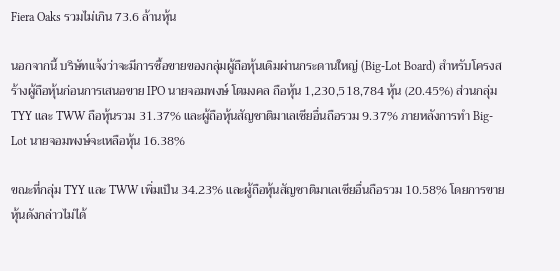Fiera Oaks รวมไม่เกิน 73.6 ล้านหุ้น

นอกจากนี้ บริษัทแจ้งว่าจะมีการซื้อขายของกลุ่มผู้ถือหุ้นเดิมผ่านกระดานใหญ่ (Big-Lot Board) สำหรับโครงสร้างผู้ถือหุ้นก่อนการเสนอขาย IPO นายจอมพงษ์ โตมงคล ถือหุ้น 1,230,518,784 หุ้น (20.45%) ส่วนกลุ่ม TYY และ TWW ถือหุ้นรวม 31.37% และผู้ถือหุ้นสัญชาติมาเลเซียอื่นถือรวม 9.37% ภายหลังการทำ Big-Lot นายจอมพงษ์จะเหลือหุ้น 16.38%

ขณะที่กลุ่ม TYY และ TWW เพิ่มเป็น 34.23% และผู้ถือหุ้นสัญชาติมาเลเซียอื่นถือรวม 10.58% โดยการขายหุ้นดังกล่าวไม่ได้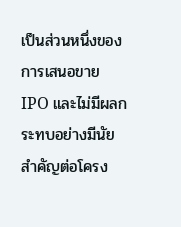เป็นส่วนหนึ่งของการเสนอขาย IPO และไม่มีผลกระทบอย่างมีนัยสำคัญต่อโครง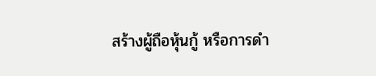สร้างผู้ถือหุ้นกู้ หรือการดำ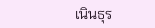เนินธุร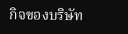กิจของบริษัท